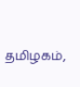தமிழகம்,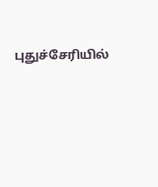புதுச்சேரியில்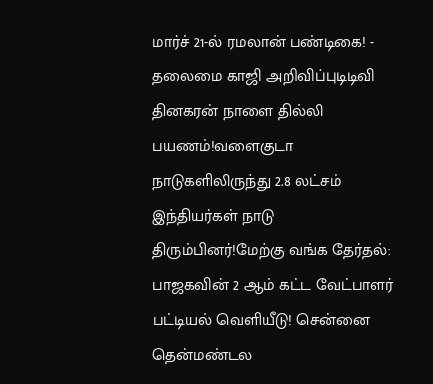மார்ச் 21-ல் ரமலான் பண்டிகை! - தலைமை காஜி அறிவிப்புடிடிவி தினகரன் நாளை தில்லி பயணம்!வளைகுடா நாடுகளிலிருந்து 2.8 லட்சம் இந்தியர்கள் நாடு திரும்பினர்!மேற்கு வங்க தேர்தல்: பாஜகவின் 2 ஆம் கட்ட வேட்பாளர் பட்டியல் வெளியீடு! சென்னை தென்மண்டல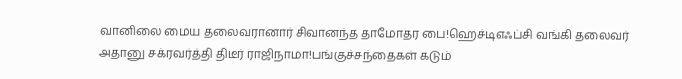வானிலை மைய தலைவரானார் சிவானந்த தாமோதர பை!ஹெச்டிஎஃப்சி வங்கி தலைவர் அதானு சக்ரவர்த்தி திடீர் ராஜிநாமா!பங்குச்சந்தைகள் கடும்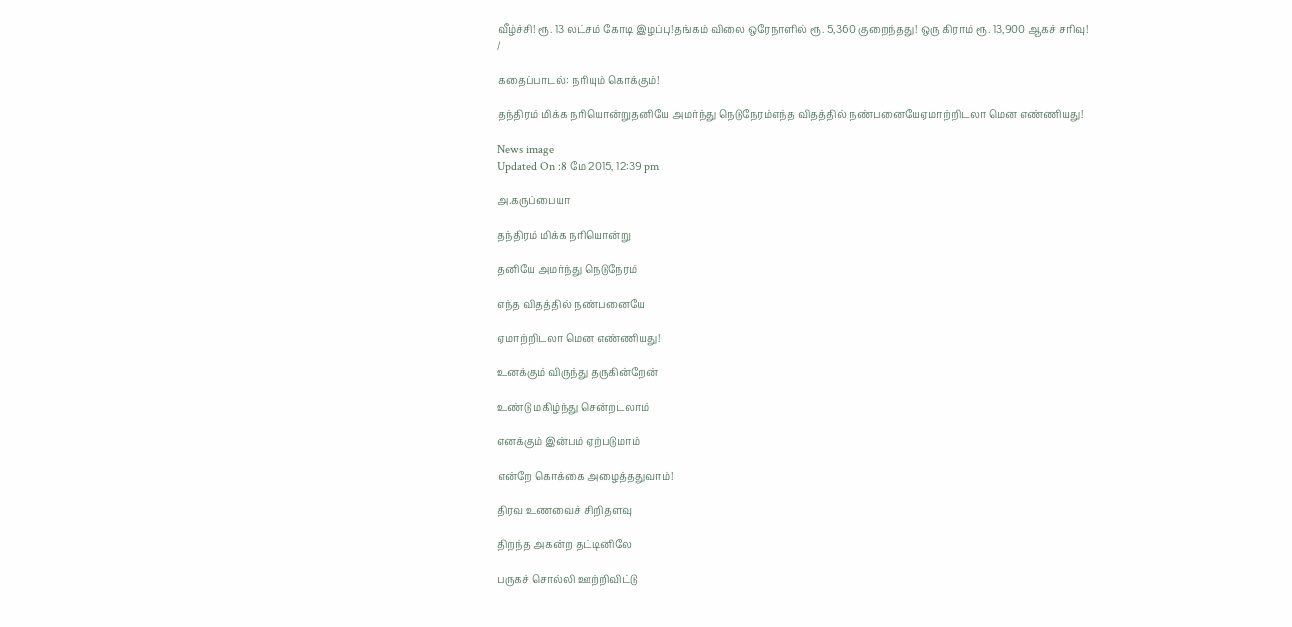வீழ்ச்சி! ரூ. 13 லட்சம் கோடி இழப்பு!தங்கம் விலை ஒரேநாளில் ரூ. 5,360 குறைந்தது! ஒரு கிராம் ரூ. 13,900 ஆகச் சரிவு!
/

கதைப்பாடல்: நரியும் கொக்கும்!

தந்திரம் மிக்க நரியொன்றுதனியே அமர்ந்து நெடுநேரம்எந்த விதத்தில் நண்பனையேஏமாற்றிடலா மென எண்ணியது!

News image
Updated On :8 மே 2015, 12:39 pm

அ.கருப்பையா

தந்திரம் மிக்க நரியொன்று

தனியே அமர்ந்து நெடுநேரம்

எந்த விதத்தில் நண்பனையே

ஏமாற்றிடலா மென எண்ணியது!

உனக்கும் விருந்து தருகின்றேன்

உண்டு மகிழ்ந்து சென்றடலாம்

எனக்கும் இன்பம் ஏற்படுமாம்

என்றே கொக்கை அழைத்ததுவாம்!

திரவ உணவைச் சிறிதளவு

திறந்த அகன்ற தட்டினிலே

பருகச் சொல்லி ஊற்றிவிட்டு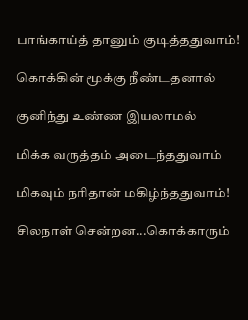பாங்காய்த் தானும் குடித்ததுவாம்!

கொக்கின் மூக்கு நீண்டதனால்

குனிந்து உண்ண இயலாமல்

மிக்க வருத்தம் அடைந்ததுவாம்

மிகவும் நரிதான் மகிழ்ந்ததுவாம்!

சிலநாள் சென்றன...கொக்காரும்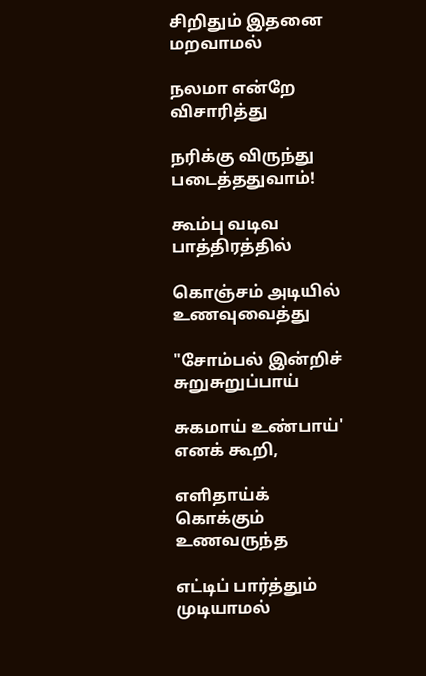சிறிதும் இதனை மறவாமல்

நலமா என்றே விசாரித்து

நரிக்கு விருந்து படைத்ததுவாம்!

கூம்பு வடிவ பாத்திரத்தில்

கொஞ்சம் அடியில் உணவுவைத்து

"சோம்பல் இன்றிச் சுறுசுறுப்பாய்

சுகமாய் உண்பாய்' எனக் கூறி,

எளிதாய்க் கொக்கும் உணவருந்த

எட்டிப் பார்த்தும் முடியாமல்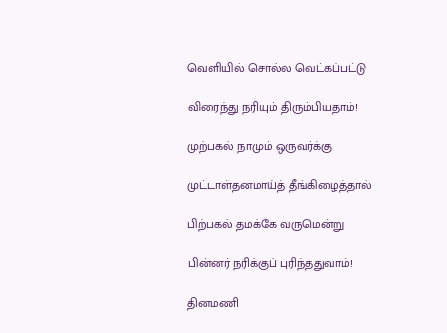வெளியில் சொல்ல வெட்கப்பட்டு

விரைந்து நரியும் திரும்பியதாம்!

முற்பகல் நாமும் ஒருவர்க்கு

முட்டாள்தனமாய்த் தீங்கிழைத்தால்

பிற்பகல் தமக்கே வருமென்று

பின்னர் நரிக்குப் புரிந்ததுவாம்!

தினமணி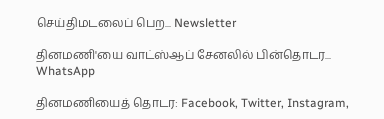செய்திமடலைப் பெற... Newsletter

தினமணி'யை வாட்ஸ்ஆப் சேனலில் பின்தொடர... WhatsApp

தினமணியைத் தொடர: Facebook, Twitter, Instagram,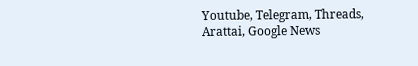Youtube, Telegram, Threads, Arattai, Google News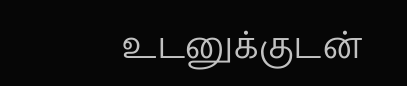உடனுக்குடன்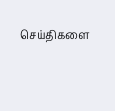செய்திகளை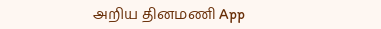அறிய தினமணி App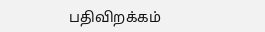பதிவிறக்கம்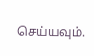செய்யவும்.